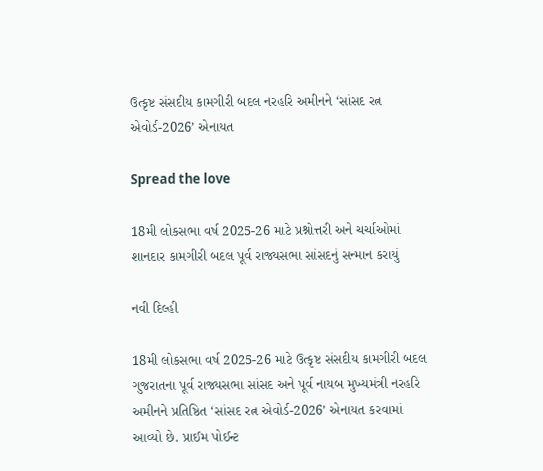ઉત્કૃષ્ટ સંસદીય કામગીરી બદલ નરહરિ અમીનને ‘સાંસદ રત્ન એવોર્ડ-2026’ એનાયત

Spread the love

18મી લોકસભા વર્ષ 2025-26 માટે પ્રશ્નોત્તરી અને ચર્ચાઓમાં શાનદાર કામગીરી બદલ પૂર્વ રાજ્યસભા સાંસદનું સન્માન કરાયું

નવી દિલ્હી

18મી લોકસભા વર્ષ 2025-26 માટે ઉત્કૃષ્ટ સંસદીય કામગીરી બદલ ગુજરાતના પૂર્વ રાજ્યસભા સાંસદ અને પૂર્વ નાયબ મુખ્યમંત્રી નરહરિ અમીનને પ્રતિષ્ઠિત ‘સાંસદ રત્ન એવોર્ડ-2026’ એનાયત કરવામાં આવ્યો છે. પ્રાઈમ પોઈન્ટ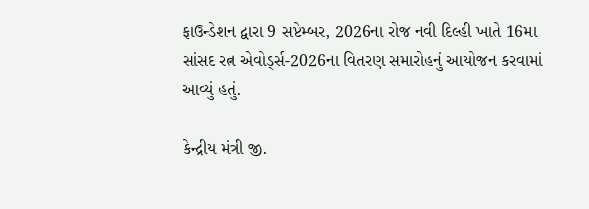ફાઉન્ડેશન દ્વારા 9 સપ્ટેમ્બર, 2026ના રોજ નવી દિલ્હી ખાતે 16મા સાંસદ રત્ન એવોર્ડ્સ-2026ના વિતરણ સમારોહનું આયોજન કરવામાં આવ્યું હતું.

કેન્દ્રીય મંત્રી જી.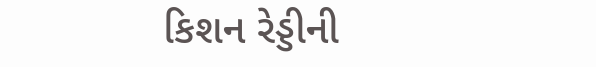કિશન રેડ્ડીની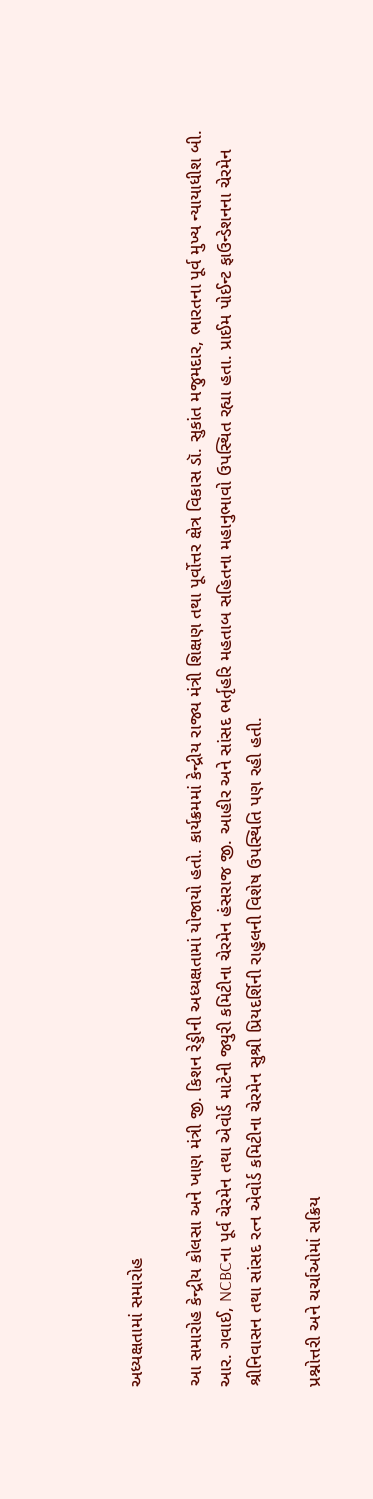અધ્યક્ષતામાં સમારોહ

આ સમારોહ કેન્દ્રીય કોલસા અને ખાણ મંત્રી જી. કિશન રેડ્ડીની અધ્યક્ષતામાં યોજાયો હતો. કાર્યક્રમમાં કેન્દ્રીય રાજ્ય મંત્રી શિક્ષણ તથા પૂર્વોત્તર ક્ષેત્ર વિકાસ ડૉ. સુકાંત મજુમદાર, ભારતના પૂર્વ મુખ્ય ન્યાયાધીશ બી. આર. ગવાઈ, NCBCના પૂર્વ ચેરમેન તથા એવોર્ડ માટેની જ્યુરી કમિટીના ચેરમેન હંસરાજ જી. આહીર અને સાંસદ ભર્તૃહરિ મહતાબ સહિતના મહાનુભાવો ઉપસ્થિત રહ્યા હતા. પ્રાઈમ પોઈન્ટ ફાઉન્ડેશનના ચેરમેન શ્રીનિવાસન તથા સાંસદ રત્ન એવોર્ડ કમિટીના ચેરમેન સુશ્રી પ્રિયદર્શિની રાહુલની વિશેષ ઉપસ્થિતિ પણ રહી હતી.

પ્રશ્નોત્તરી અને ચર્ચાઓમાં સક્રિય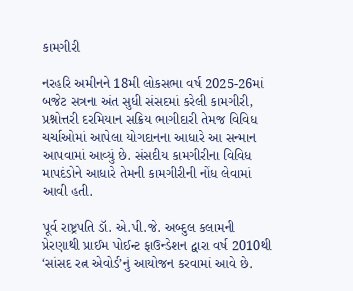કામગીરી

નરહરિ અમીનને 18મી લોકસભા વર્ષ 2025-26માં બજેટ સત્રના અંત સુધી સંસદમાં કરેલી કામગીરી, પ્રશ્નોત્તરી દરમિયાન સક્રિય ભાગીદારી તેમજ વિવિધ ચર્ચાઓમાં આપેલા યોગદાનના આધારે આ સન્માન આપવામાં આવ્યું છે. સંસદીય કામગીરીના વિવિધ માપદંડોને આધારે તેમની કામગીરીની નોંધ લેવામાં આવી હતી.

પૂર્વ રાષ્ટ્રપતિ ડૉ. એ.પી.જે. અબ્દુલ કલામની પ્રેરણાથી પ્રાઈમ પોઈન્ટ ફાઉન્ડેશન દ્વારા વર્ષ 2010થી ‘સાંસદ રત્ન એવોર્ડ’નું આયોજન કરવામાં આવે છે.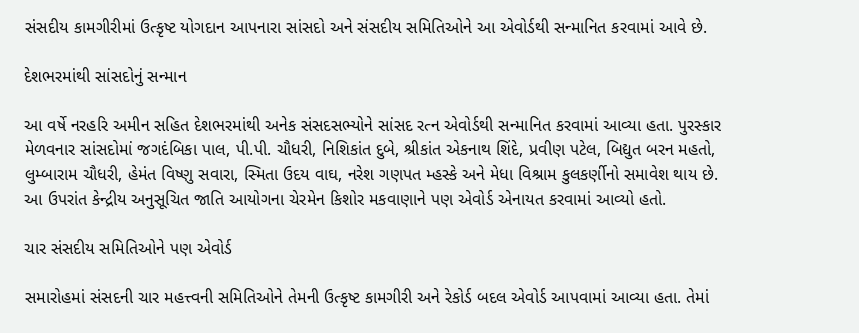સંસદીય કામગીરીમાં ઉત્કૃષ્ટ યોગદાન આપનારા સાંસદો અને સંસદીય સમિતિઓને આ એવોર્ડથી સન્માનિત કરવામાં આવે છે.

દેશભરમાંથી સાંસદોનું સન્માન

આ વર્ષે નરહરિ અમીન સહિત દેશભરમાંથી અનેક સંસદસભ્યોને સાંસદ રત્ન એવોર્ડથી સન્માનિત કરવામાં આવ્યા હતા. પુરસ્કાર મેળવનાર સાંસદોમાં જગદંબિકા પાલ, પી.પી. ચૌધરી, નિશિકાંત દુબે, શ્રીકાંત એકનાથ શિંદે, પ્રવીણ પટેલ, બિદ્યુત બરન મહતો, લુમ્બારામ ચૌધરી, હેમંત વિષ્ણુ સવારા, સ્મિતા ઉદય વાઘ, નરેશ ગણપત મ્હસ્કે અને મેધા વિશ્રામ કુલકર્ણીનો સમાવેશ થાય છે. આ ઉપરાંત કેન્દ્રીય અનુસૂચિત જાતિ આયોગના ચેરમેન કિશોર મકવાણાને પણ એવોર્ડ એનાયત કરવામાં આવ્યો હતો.

ચાર સંસદીય સમિતિઓને પણ એવોર્ડ

સમારોહમાં સંસદની ચાર મહત્ત્વની સમિતિઓને તેમની ઉત્કૃષ્ટ કામગીરી અને રેકોર્ડ બદલ એવોર્ડ આપવામાં આવ્યા હતા. તેમાં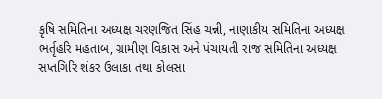કૃષિ સમિતિના અધ્યક્ષ ચરણજિત સિંહ ચન્ની, નાણાકીય સમિતિના અધ્યક્ષ ભર્તૃહરિ મહતાબ, ગ્રામીણ વિકાસ અને પંચાયતી રાજ સમિતિના અધ્યક્ષ સપ્તગિરિ શંકર ઉલાકા તથા કોલસા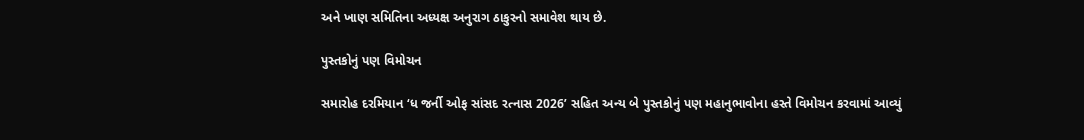અને ખાણ સમિતિના અધ્યક્ષ અનુરાગ ઠાકુરનો સમાવેશ થાય છે.

પુસ્તકોનું પણ વિમોચન

સમારોહ દરમિયાન ‘ધ જર્ની ઓફ સાંસદ રત્નાસ 2026’ સહિત અન્ય બે પુસ્તકોનું પણ મહાનુભાવોના હસ્તે વિમોચન કરવામાં આવ્યું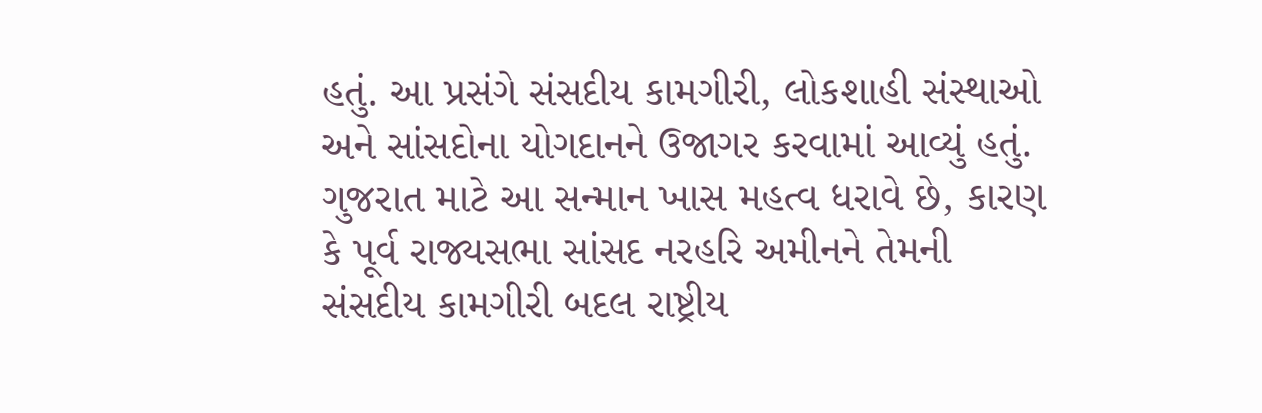હતું. આ પ્રસંગે સંસદીય કામગીરી, લોકશાહી સંસ્થાઓ અને સાંસદોના યોગદાનને ઉજાગર કરવામાં આવ્યું હતું. ગુજરાત માટે આ સન્માન ખાસ મહત્વ ધરાવે છે, કારણ કે પૂર્વ રાજ્યસભા સાંસદ નરહરિ અમીનને તેમની સંસદીય કામગીરી બદલ રાષ્ટ્રીય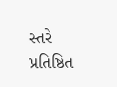સ્તરે પ્રતિષ્ઠિત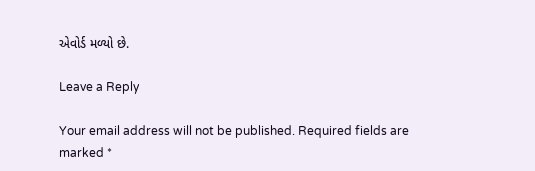એવોર્ડ મળ્યો છે.

Leave a Reply

Your email address will not be published. Required fields are marked *